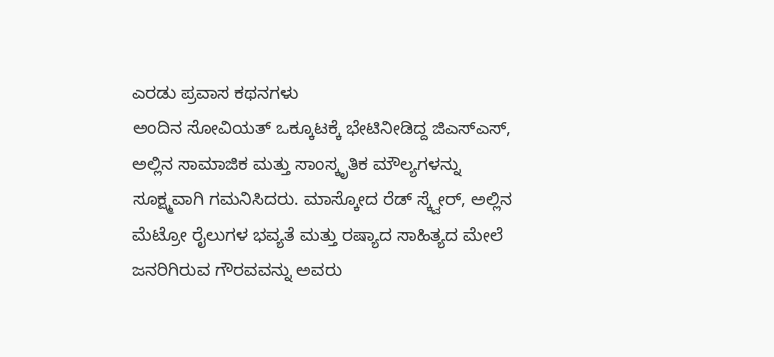ಎರಡು ಪ್ರವಾಸ ಕಥನಗಳು
ಅಂದಿನ ಸೋವಿಯತ್ ಒಕ್ಕೂಟಕ್ಕೆ ಭೇಟಿನೀಡಿದ್ದ ಜಿಎಸ್ಎಸ್, ಅಲ್ಲಿನ ಸಾಮಾಜಿಕ ಮತ್ತು ಸಾಂಸ್ಕೃತಿಕ ಮೌಲ್ಯಗಳನ್ನು ಸೂಕ್ಷ್ಮವಾಗಿ ಗಮನಿಸಿದರು. ಮಾಸ್ಕೋದ ರೆಡ್ ಸ್ಕ್ವೇರ್, ಅಲ್ಲಿನ ಮೆಟ್ರೋ ರೈಲುಗಳ ಭವ್ಯತೆ ಮತ್ತು ರಷ್ಯಾದ ಸಾಹಿತ್ಯದ ಮೇಲೆ ಜನರಿಗಿರುವ ಗೌರವವನ್ನು ಅವರು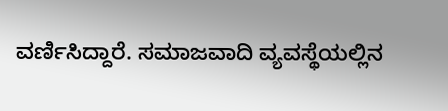ವರ್ಣಿಸಿದ್ದಾರೆ. ಸಮಾಜವಾದಿ ವ್ಯವಸ್ಥೆಯಲ್ಲಿನ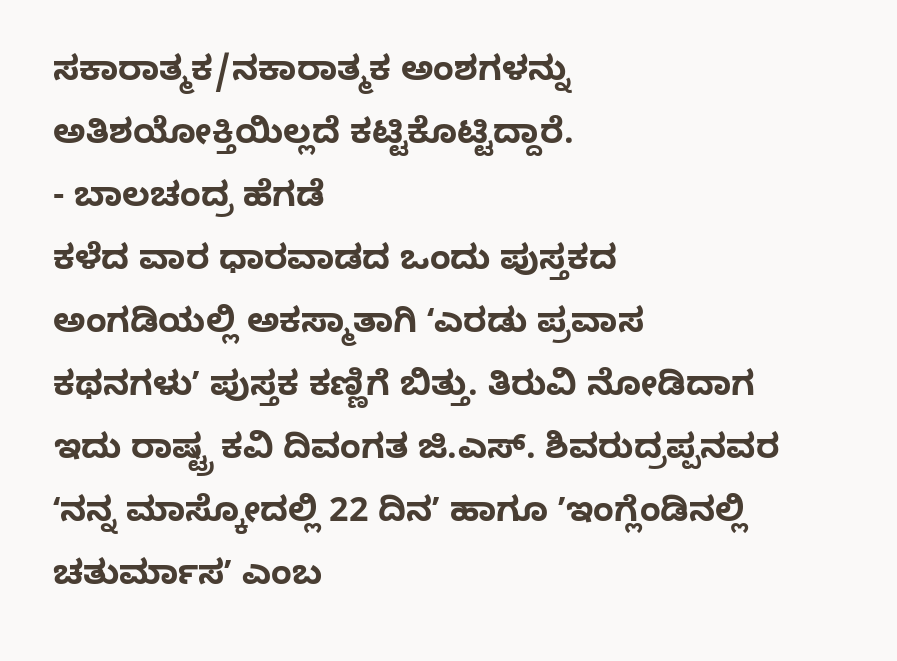ಸಕಾರಾತ್ಮಕ/ನಕಾರಾತ್ಮಕ ಅಂಶಗಳನ್ನು ಅತಿಶಯೋಕ್ತಿಯಿಲ್ಲದೆ ಕಟ್ಟಿಕೊಟ್ಟಿದ್ದಾರೆ.
- ಬಾಲಚಂದ್ರ ಹೆಗಡೆ
ಕಳೆದ ವಾರ ಧಾರವಾಡದ ಒಂದು ಪುಸ್ತಕದ ಅಂಗಡಿಯಲ್ಲಿ ಅಕಸ್ಮಾತಾಗಿ ʻಎರಡು ಪ್ರವಾಸ ಕಥನಗಳುʼ ಪುಸ್ತಕ ಕಣ್ಣಿಗೆ ಬಿತ್ತು. ತಿರುವಿ ನೋಡಿದಾಗ ಇದು ರಾಷ್ಟ್ರ ಕವಿ ದಿವಂಗತ ಜಿ.ಎಸ್. ಶಿವರುದ್ರಪ್ಪನವರ ʻನನ್ನ ಮಾಸ್ಕೋದಲ್ಲಿ 22 ದಿನʼ ಹಾಗೂ ʼಇಂಗ್ಲೆಂಡಿನಲ್ಲಿ ಚತುರ್ಮಾಸʼ ಎಂಬ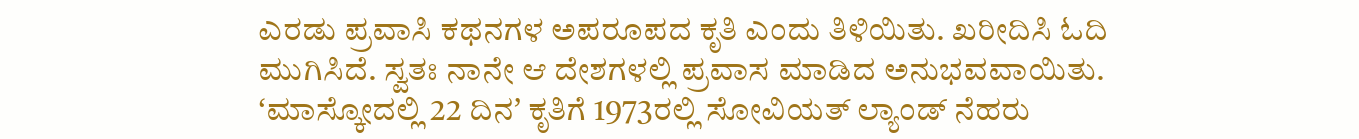ಎರಡು ಪ್ರವಾಸಿ ಕಥನಗಳ ಅಪರೂಪದ ಕೃತಿ ಎಂದು ತಿಳಿಯಿತು. ಖರೀದಿಸಿ ಓದಿ ಮುಗಿಸಿದೆ. ಸ್ವತಃ ನಾನೇ ಆ ದೇಶಗಳಲ್ಲಿ ಪ್ರವಾಸ ಮಾಡಿದ ಅನುಭವವಾಯಿತು. ʻಮಾಸ್ಕೋದಲ್ಲಿ 22 ದಿನʼ ಕೃತಿಗೆ 1973ರಲ್ಲಿ ಸೋವಿಯತ್ ಲ್ಯಾಂಡ್ ನೆಹರು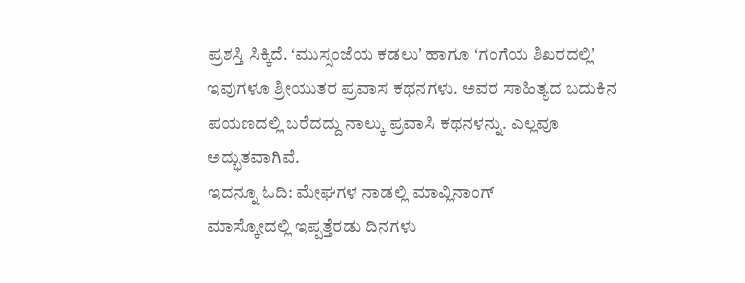ಪ್ರಶಸ್ತಿ ಸಿಕ್ಕಿದೆ. ʻಮುಸ್ಸಂಜೆಯ ಕಡಲುʼ ಹಾಗೂ ʻಗಂಗೆಯ ಶಿಖರದಲ್ಲಿʼ ಇವುಗಳೂ ಶ್ರೀಯುತರ ಪ್ರವಾಸ ಕಥನಗಳು. ಅವರ ಸಾಹಿತ್ಯದ ಬದುಕಿನ ಪಯಣದಲ್ಲಿ ಬರೆದದ್ದು ನಾಲ್ಕು ಪ್ರವಾಸಿ ಕಥನಳನ್ನು. ಎಲ್ಲವೂ ಅದ್ಭುತವಾಗಿವೆ.
ಇದನ್ನೂ ಓದಿ: ಮೇಘಗಳ ನಾಡಲ್ಲಿ ಮಾವ್ಲಿನಾಂಗ್
ಮಾಸ್ಕೋದಲ್ಲಿ ಇಪ್ಪತ್ತೆರಡು ದಿನಗಳು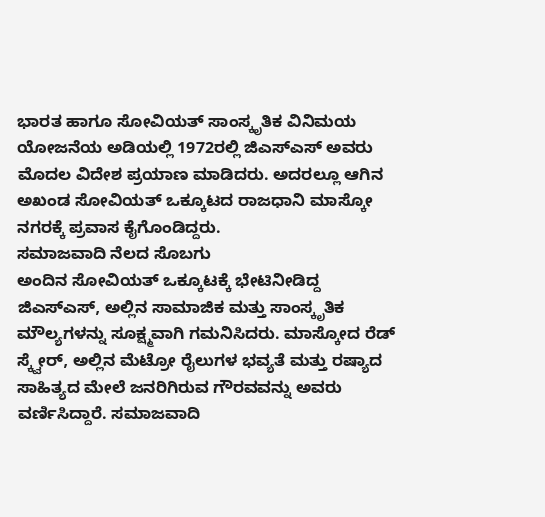ಭಾರತ ಹಾಗೂ ಸೋವಿಯತ್ ಸಾಂಸ್ಕೃತಿಕ ವಿನಿಮಯ ಯೋಜನೆಯ ಅಡಿಯಲ್ಲಿ 1972ರಲ್ಲಿ ಜಿಎಸ್ಎಸ್ ಅವರು ಮೊದಲ ವಿದೇಶ ಪ್ರಯಾಣ ಮಾಡಿದರು. ಅದರಲ್ಲೂ ಆಗಿನ ಅಖಂಡ ಸೋವಿಯತ್ ಒಕ್ಕೂಟದ ರಾಜಧಾನಿ ಮಾಸ್ಕೋ ನಗರಕ್ಕೆ ಪ್ರವಾಸ ಕೈಗೊಂಡಿದ್ದರು.
ಸಮಾಜವಾದಿ ನೆಲದ ಸೊಬಗು
ಅಂದಿನ ಸೋವಿಯತ್ ಒಕ್ಕೂಟಕ್ಕೆ ಭೇಟಿನೀಡಿದ್ದ ಜಿಎಸ್ಎಸ್, ಅಲ್ಲಿನ ಸಾಮಾಜಿಕ ಮತ್ತು ಸಾಂಸ್ಕೃತಿಕ ಮೌಲ್ಯಗಳನ್ನು ಸೂಕ್ಷ್ಮವಾಗಿ ಗಮನಿಸಿದರು. ಮಾಸ್ಕೋದ ರೆಡ್ ಸ್ಕ್ವೇರ್, ಅಲ್ಲಿನ ಮೆಟ್ರೋ ರೈಲುಗಳ ಭವ್ಯತೆ ಮತ್ತು ರಷ್ಯಾದ ಸಾಹಿತ್ಯದ ಮೇಲೆ ಜನರಿಗಿರುವ ಗೌರವವನ್ನು ಅವರು ವರ್ಣಿಸಿದ್ದಾರೆ. ಸಮಾಜವಾದಿ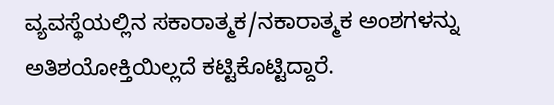ವ್ಯವಸ್ಥೆಯಲ್ಲಿನ ಸಕಾರಾತ್ಮಕ/ನಕಾರಾತ್ಮಕ ಅಂಶಗಳನ್ನು ಅತಿಶಯೋಕ್ತಿಯಿಲ್ಲದೆ ಕಟ್ಟಿಕೊಟ್ಟಿದ್ದಾರೆ.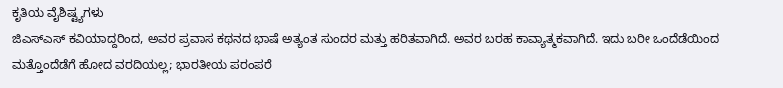ಕೃತಿಯ ವೈಶಿಷ್ಟ್ಯಗಳು
ಜಿಎಸ್ಎಸ್ ಕವಿಯಾದ್ದರಿಂದ, ಅವರ ಪ್ರವಾಸ ಕಥನದ ಭಾಷೆ ಅತ್ಯಂತ ಸುಂದರ ಮತ್ತು ಹರಿತವಾಗಿದೆ. ಅವರ ಬರಹ ಕಾವ್ಯಾತ್ಮಕವಾಗಿದೆ. ಇದು ಬರೀ ಒಂದೆಡೆಯಿಂದ ಮತ್ತೊಂದೆಡೆಗೆ ಹೋದ ವರದಿಯಲ್ಲ; ಭಾರತೀಯ ಪರಂಪರೆ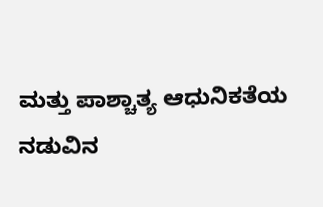ಮತ್ತು ಪಾಶ್ಚಾತ್ಯ ಆಧುನಿಕತೆಯ ನಡುವಿನ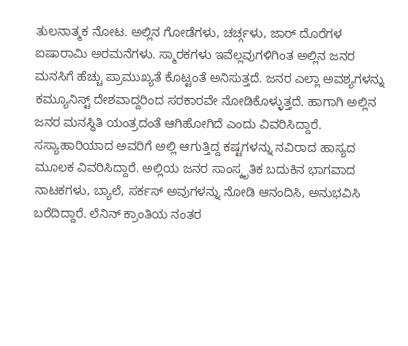ತುಲನಾತ್ಮಕ ನೋಟ. ಅಲ್ಲಿನ ಗೋಡೆಗಳು, ಚರ್ಚ್ಗಳು, ಜಾರ್ ದೊರೆಗಳ ಐಷಾರಾಮಿ ಅರಮನೆಗಳು. ಸ್ಮಾರಕಗಳು ಇವೆಲ್ಲವುಗಳಿಗಿಂತ ಅಲ್ಲಿನ ಜನರ ಮನಸಿಗೆ ಹೆಚ್ಚು ಪ್ರಾಮುಖ್ಯತೆ ಕೊಟ್ಟಂತೆ ಅನಿಸುತ್ತದೆ. ಜನರ ಎಲ್ಲಾ ಅವಶ್ಯಗಳನ್ನು ಕಮ್ಯೂನಿಸ್ಟ್ ದೇಶವಾದ್ದರಿಂದ ಸರಕಾರವೇ ನೋಡಿಕೊಳ್ಳುತ್ತದೆ. ಹಾಗಾಗಿ ಅಲ್ಲಿನ ಜನರ ಮನಸ್ಥಿತಿ ಯಂತ್ರದಂತೆ ಆಗಿಹೋಗಿದೆ ಎಂದು ವಿವರಿಸಿದ್ದಾರೆ. ಸಸ್ಯಾಹಾರಿಯಾದ ಅವರಿಗೆ ಅಲ್ಲಿ ಆಗುತ್ತಿದ್ದ ಕಷ್ಟಗಳನ್ನು ನವಿರಾದ ಹಾಸ್ಯದ ಮೂಲಕ ವಿವರಿಸಿದ್ದಾರೆ. ಅಲ್ಲಿಯ ಜನರ ಸಾಂಸ್ಕೃತಿಕ ಬದುಕಿನ ಭಾಗವಾದ ನಾಟಕಗಳು, ಬ್ಯಾಲೆ, ಸರ್ಕಸ್ ಅವುಗಳನ್ನು ನೋಡಿ ಆನಂದಿಸಿ, ಅನುಭವಿಸಿ ಬರೆದಿದ್ದಾರೆ. ಲೆನಿನ್ ಕ್ರಾಂತಿಯ ನಂತರ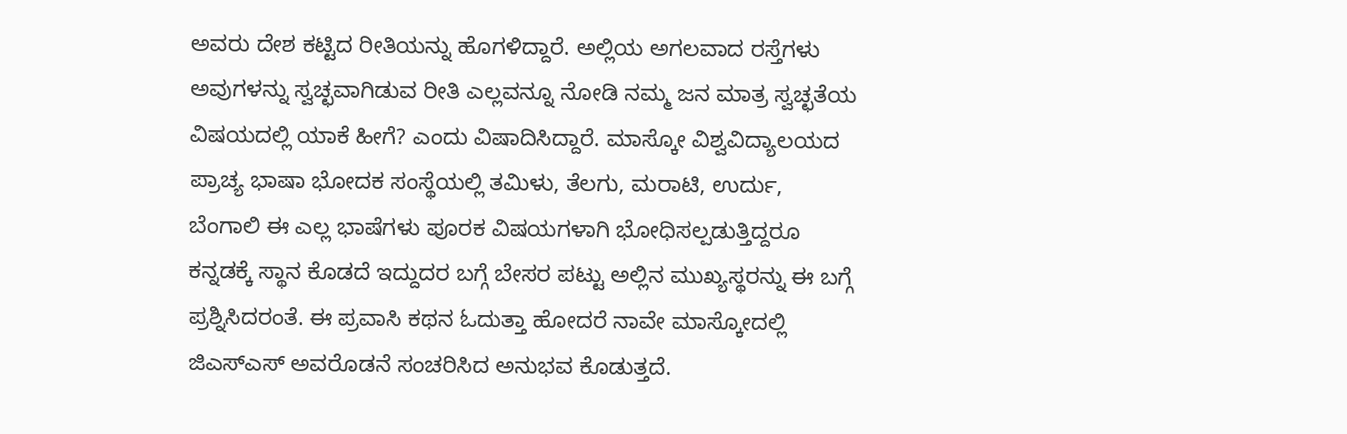ಅವರು ದೇಶ ಕಟ್ಟಿದ ರೀತಿಯನ್ನು ಹೊಗಳಿದ್ದಾರೆ. ಅಲ್ಲಿಯ ಅಗಲವಾದ ರಸ್ತೆಗಳು ಅವುಗಳನ್ನು ಸ್ವಚ್ಛವಾಗಿಡುವ ರೀತಿ ಎಲ್ಲವನ್ನೂ ನೋಡಿ ನಮ್ಮ ಜನ ಮಾತ್ರ ಸ್ವಚ್ಛತೆಯ ವಿಷಯದಲ್ಲಿ ಯಾಕೆ ಹೀಗೆ? ಎಂದು ವಿಷಾದಿಸಿದ್ದಾರೆ. ಮಾಸ್ಕೋ ವಿಶ್ವವಿದ್ಯಾಲಯದ ಪ್ರಾಚ್ಯ ಭಾಷಾ ಭೋದಕ ಸಂಸ್ಥೆಯಲ್ಲಿ ತಮಿಳು, ತೆಲಗು, ಮರಾಟಿ, ಉರ್ದು, ಬೆಂಗಾಲಿ ಈ ಎಲ್ಲ ಭಾಷೆಗಳು ಪೂರಕ ವಿಷಯಗಳಾಗಿ ಭೋಧಿಸಲ್ಪಡುತ್ತಿದ್ದರೂ ಕನ್ನಡಕ್ಕೆ ಸ್ಥಾನ ಕೊಡದೆ ಇದ್ದುದರ ಬಗ್ಗೆ ಬೇಸರ ಪಟ್ಟು ಅಲ್ಲಿನ ಮುಖ್ಯಸ್ಥರನ್ನು ಈ ಬಗ್ಗೆ ಪ್ರಶ್ನಿಸಿದರಂತೆ. ಈ ಪ್ರವಾಸಿ ಕಥನ ಓದುತ್ತಾ ಹೋದರೆ ನಾವೇ ಮಾಸ್ಕೋದಲ್ಲಿ ಜಿಎಸ್ಎಸ್ ಅವರೊಡನೆ ಸಂಚರಿಸಿದ ಅನುಭವ ಕೊಡುತ್ತದೆ.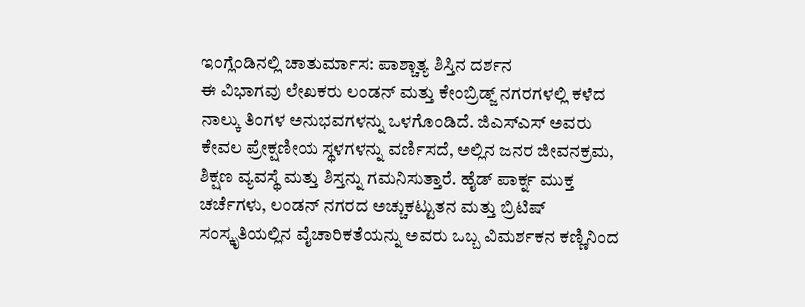ಇಂಗ್ಲೆಂಡಿನಲ್ಲಿ ಚಾತುರ್ಮಾಸ: ಪಾಶ್ಚಾತ್ಯ ಶಿಸ್ತಿನ ದರ್ಶನ
ಈ ವಿಭಾಗವು ಲೇಖಕರು ಲಂಡನ್ ಮತ್ತು ಕೇಂಬ್ರಿಡ್ಜ್ ನಗರಗಳಲ್ಲಿ ಕಳೆದ ನಾಲ್ಕು ತಿಂಗಳ ಅನುಭವಗಳನ್ನು ಒಳಗೊಂಡಿದೆ. ಜಿಎಸ್ಎಸ್ ಅವರು ಕೇವಲ ಪ್ರೇಕ್ಷಣೀಯ ಸ್ಥಳಗಳನ್ನು ವರ್ಣಿಸದೆ, ಅಲ್ಲಿನ ಜನರ ಜೀವನಕ್ರಮ, ಶಿಕ್ಷಣ ವ್ಯವಸ್ಥೆ ಮತ್ತು ಶಿಸ್ತನ್ನು ಗಮನಿಸುತ್ತಾರೆ. ಹೈಡ್ ಪಾರ್ಕ್ನ ಮುಕ್ತ ಚರ್ಚೆಗಳು, ಲಂಡನ್ ನಗರದ ಅಚ್ಚುಕಟ್ಟುತನ ಮತ್ತು ಬ್ರಿಟಿಷ್ ಸಂಸ್ಕೃತಿಯಲ್ಲಿನ ವೈಚಾರಿಕತೆಯನ್ನು ಅವರು ಒಬ್ಬ ವಿಮರ್ಶಕನ ಕಣ್ಣಿನಿಂದ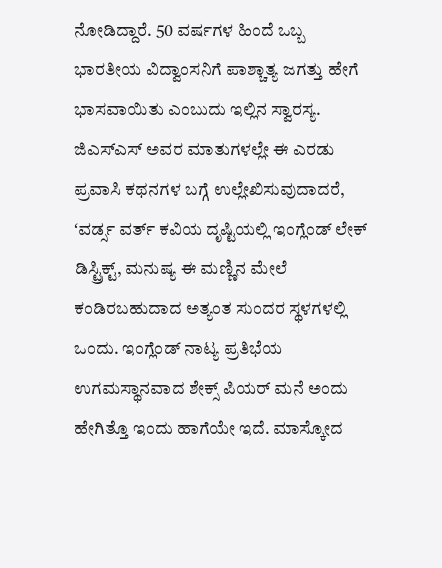ನೋಡಿದ್ದಾರೆ. 50 ವರ್ಷಗಳ ಹಿಂದೆ ಒಬ್ಬ ಭಾರತೀಯ ವಿದ್ವಾಂಸನಿಗೆ ಪಾಶ್ಚಾತ್ಯ ಜಗತ್ತು ಹೇಗೆ ಭಾಸವಾಯಿತು ಎಂಬುದು ಇಲ್ಲಿನ ಸ್ವಾರಸ್ಯ. ಜಿಎಸ್ಎಸ್ ಅವರ ಮಾತುಗಳಲ್ಲೇ ಈ ಎರಡು ಪ್ರವಾಸಿ ಕಥನಗಳ ಬಗ್ಗೆ ಉಲ್ಲೇಖಿಸುವುದಾದರೆ, ʻವರ್ಡ್ಸ ವರ್ತ್ ಕವಿಯ ದೃಷ್ಟಿಯಲ್ಲಿ ಇಂಗ್ಲೆಂಡ್ ಲೇಕ್ ಡಿಸ್ಟ್ರಿಕ್ಟ್, ಮನುಷ್ಯ ಈ ಮಣ್ಣಿನ ಮೇಲೆ ಕಂಡಿರಬಹುದಾದ ಅತ್ಯಂತ ಸುಂದರ ಸ್ಥಳಗಳಲ್ಲಿ ಒಂದು. ಇಂಗ್ಲೆಂಡ್ ನಾಟ್ಯ ಪ್ರತಿಭೆಯ ಉಗಮಸ್ಥಾನವಾದ ಶೇಕ್ಸ್ ಪಿಯರ್ ಮನೆ ಅಂದು ಹೇಗಿತ್ತೊ ಇಂದು ಹಾಗೆಯೇ ಇದೆ. ಮಾಸ್ಕೋದ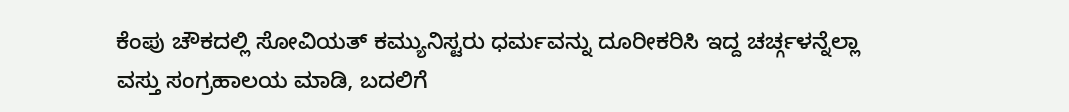ಕೆಂಪು ಚೌಕದಲ್ಲಿ ಸೋವಿಯತ್ ಕಮ್ಯುನಿಸ್ಟರು ಧರ್ಮವನ್ನು ದೂರೀಕರಿಸಿ ಇದ್ದ ಚರ್ಚ್ಗಳನ್ನೆಲ್ಲಾ ವಸ್ತು ಸಂಗ್ರಹಾಲಯ ಮಾಡಿ, ಬದಲಿಗೆ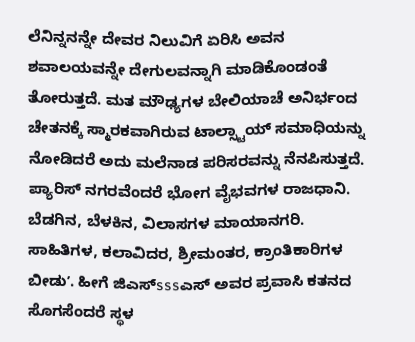ಲೆನಿನ್ನನನ್ನೇ ದೇವರ ನಿಲುವಿಗೆ ಏರಿಸಿ ಅವನ ಶವಾಲಯವನ್ನೇ ದೇಗುಲವನ್ನಾಗಿ ಮಾಡಿಕೊಂಡಂತೆ ತೋರುತ್ತದೆ. ಮತ ಮೌಢ್ಯಗಳ ಬೇಲಿಯಾಚೆ ಅನಿರ್ಭಂದ ಚೇತನಕ್ಕೆ ಸ್ಮಾರಕವಾಗಿರುವ ಟಾಲ್ಸ್ಟಾಯ್ ಸಮಾಧಿಯನ್ನು ನೋಡಿದರೆ ಅದು ಮಲೆನಾಡ ಪರಿಸರವನ್ನು ನೆನಪಿಸುತ್ತದೆ. ಪ್ಯಾರಿಸ್ ನಗರವೆಂದರೆ ಭೋಗ ವೈಭವಗಳ ರಾಜಧಾನಿ. ಬೆಡಗಿನ, ಬೆಳಕಿನ, ವಿಲಾಸಗಳ ಮಾಯಾನಗರಿ. ಸಾಹಿತಿಗಳ, ಕಲಾವಿದರ, ಶ್ರೀಮಂತರ, ಕ್ರಾಂತಿಕಾರಿಗಳ ಬೀಡುʼ. ಹೀಗೆ ಜಿಎಸ್sssಎಸ್ ಅವರ ಪ್ರವಾಸಿ ಕತನದ ಸೊಗಸೆಂದರೆ ಸ್ಥಳ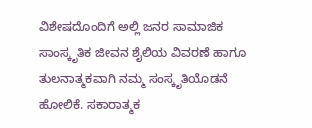ವಿಶೇಷದೊಂದಿಗೆ ಅಲ್ಲಿ ಜನರ ಸಾಮಾಜಿಕ ಸಾಂಸ್ಕೃತಿಕ ಜೀವನ ಶೈಲಿಯ ವಿವರಣೆ ಹಾಗೂ ತುಲನಾತ್ಮಕವಾಗಿ ನಮ್ಮ ಸಂಸ್ಕೃತಿಯೊಡನೆ ಹೋಲಿಕೆ. ಸಕಾರಾತ್ಮಕ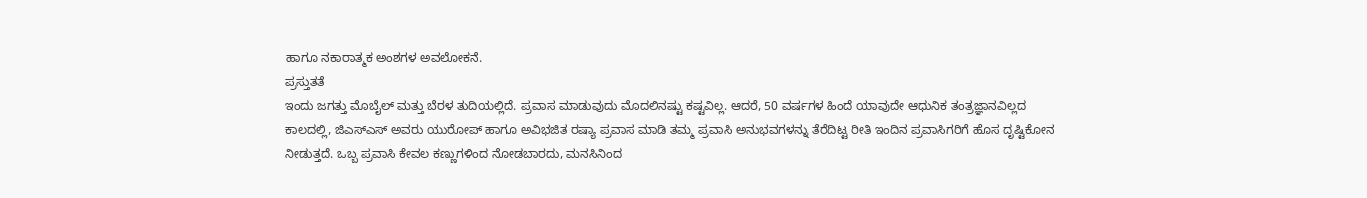ಹಾಗೂ ನಕಾರಾತ್ಮಕ ಅಂಶಗಳ ಅವಲೋಕನೆ.
ಪ್ರಸ್ತುತತೆ
ಇಂದು ಜಗತ್ತು ಮೊಬೈಲ್ ಮತ್ತು ಬೆರಳ ತುದಿಯಲ್ಲಿದೆ. ಪ್ರವಾಸ ಮಾಡುವುದು ಮೊದಲಿನಷ್ಟು ಕಷ್ಟವಿಲ್ಲ. ಆದರೆ, 50 ವರ್ಷಗಳ ಹಿಂದೆ ಯಾವುದೇ ಆಧುನಿಕ ತಂತ್ರಜ್ಞಾನವಿಲ್ಲದ ಕಾಲದಲ್ಲಿ, ಜಿಎಸ್ಎಸ್ ಅವರು ಯುರೋಪ್ ಹಾಗೂ ಅವಿಭಜಿತ ರಷ್ಯಾ ಪ್ರವಾಸ ಮಾಡಿ ತಮ್ಮ ಪ್ರವಾಸಿ ಅನುಭವಗಳನ್ನು ತೆರೆದಿಟ್ಟ ರೀತಿ ಇಂದಿನ ಪ್ರವಾಸಿಗರಿಗೆ ಹೊಸ ದೃಷ್ಟಿಕೋನ ನೀಡುತ್ತದೆ. ಒಬ್ಬ ಪ್ರವಾಸಿ ಕೇವಲ ಕಣ್ಣುಗಳಿಂದ ನೋಡಬಾರದು, ಮನಸಿನಿಂದ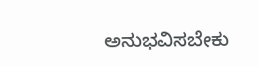ಅನುಭವಿಸಬೇಕು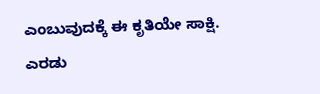ಎಂಬುವುದಕ್ಕೆ ಈ ಕೃತಿಯೇ ಸಾಕ್ಷಿ.
ಎರಡು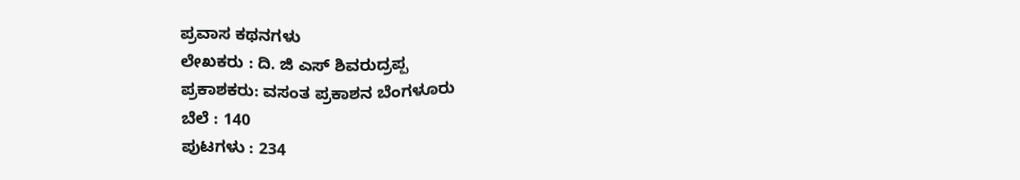ಪ್ರವಾಸ ಕಥನಗಳು
ಲೇಖಕರು : ದಿ. ಜಿ ಎಸ್ ಶಿವರುದ್ರಪ್ಪ
ಪ್ರಕಾಶಕರು: ವಸಂತ ಪ್ರಕಾಶನ ಬೆಂಗಳೂರು
ಬೆಲೆ : 140
ಪುಟಗಳು : 234